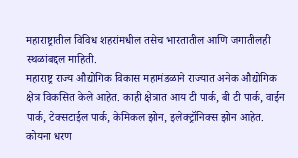महाराष्ट्रातील विविध शहरांमधील तसेच भारतातील आणि जगातीलही स्थळांबद्दल माहिती.
महाराष्ट्र राज्य औद्योगिक विकास महामंडळाने राज्यात अनेक औद्योगिक क्षेत्र विकसित केले आहेत. काही क्षेत्रात आय टी पार्क, बी टी पार्क, वाईन पार्क, टेक्सटाईल पार्क, केमिकल झोन, इलेक्ट्रॉनिक्स झोन आहेत.
कोयना धरण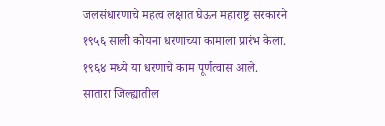जलसंधारणाचे महत्व लक्षात घेऊन महाराष्ट्र सरकारने १९५६ साली कोयना धरणाच्या कामाला प्रारंभ केला.
१९६४ मध्ये या धरणाचे काम पूर्णत्वास आले.
सातारा जिल्ह्यातील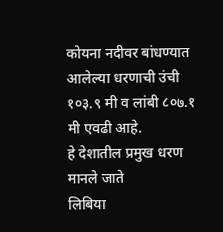कोयना नदीवर बांधण्यात आलेल्या धरणाची उंची १०३.९ मी व लांबी ८०७.१ मी एवढी आहे.
हे देशातील प्रमुख धरण मानले जाते
लिबिया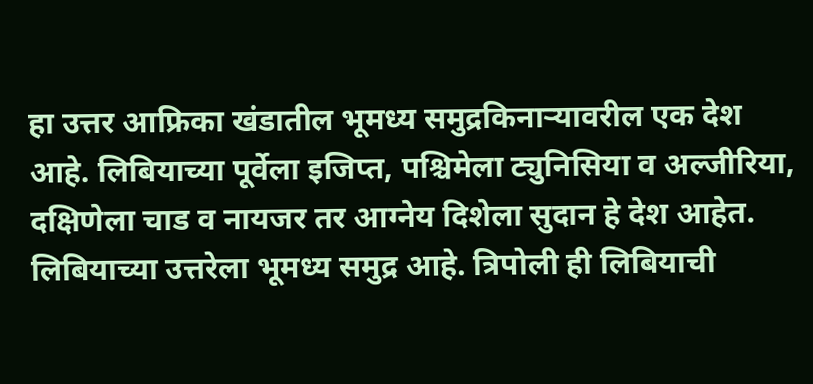हा उत्तर आफ्रिका खंडातील भूमध्य समुद्रकिनाऱ्यावरील एक देश आहे. लिबियाच्या पूर्वेला इजिप्त, पश्चिमेला ट्युनिसिया व अल्जीरिया, दक्षिणेला चाड व नायजर तर आग्नेय दिशेला सुदान हे देश आहेत. लिबियाच्या उत्तरेला भूमध्य समुद्र आहे. त्रिपोली ही लिबियाची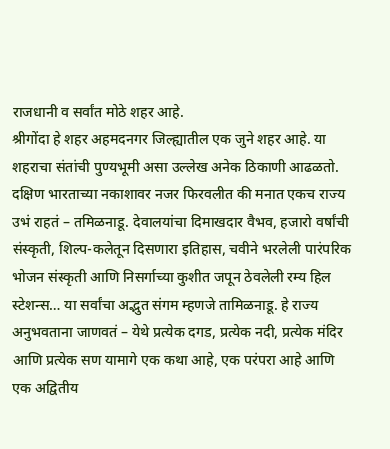राजधानी व सर्वांत मोठे शहर आहे.
श्रीगोंदा हे शहर अहमदनगर जिल्ह्यातील एक जुने शहर आहे. या शहराचा संतांची पुण्यभूमी असा उल्लेख अनेक ठिकाणी आढळतो.
दक्षिण भारताच्या नकाशावर नजर फिरवलीत की मनात एकच राज्य उभं राहतं – तमिळनाडू. देवालयांचा दिमाखदार वैभव, हजारो वर्षांची संस्कृती, शिल्प-कलेतून दिसणारा इतिहास, चवीने भरलेली पारंपरिक भोजन संस्कृती आणि निसर्गाच्या कुशीत जपून ठेवलेली रम्य हिल स्टेशन्स… या सर्वांचा अद्भुत संगम म्हणजे तामिळनाडू. हे राज्य अनुभवताना जाणवतं – येथे प्रत्येक दगड, प्रत्येक नदी, प्रत्येक मंदिर आणि प्रत्येक सण यामागे एक कथा आहे, एक परंपरा आहे आणि एक अद्वितीय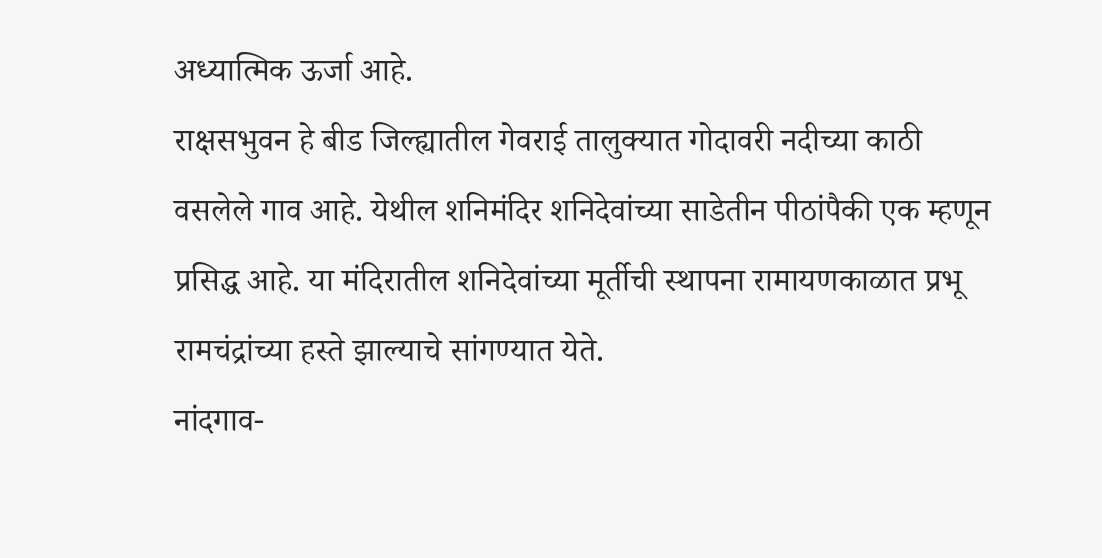अध्यात्मिक ऊर्जा आहे.
राक्षसभुवन हे बीड जिल्ह्यातील गेवराई तालुक्यात गोदावरी नदीच्या काठी वसलेले गाव आहे. येथील शनिमंदिर शनिदेवांच्या साडेतीन पीठांपैकी एक म्हणून प्रसिद्ध आहे. या मंदिरातील शनिदेवांच्या मूर्तीची स्थापना रामायणकाळात प्रभू रामचंद्रांच्या हस्ते झाल्याचे सांगण्यात येते.
नांदगाव-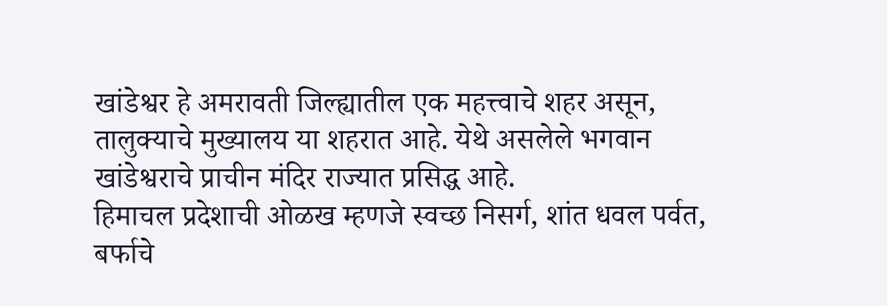खांडेश्वर हे अमरावती जिल्ह्यातील एक महत्त्वाचे शहर असून, तालुक्याचे मुख्यालय या शहरात आहे. येथे असलेले भगवान खांडेश्वराचे प्राचीन मंदिर राज्यात प्रसिद्ध आहे.
हिमाचल प्रदेशाची ओळख म्हणजे स्वच्छ निसर्ग, शांत धवल पर्वत, बर्फाचे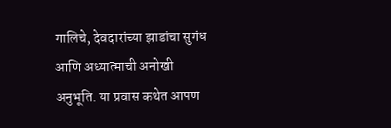गालिचे, देवदारांच्या झाडांचा सुगंध आणि अध्यात्माची अनोखी अनुभूति. या प्रवास कथेत आपण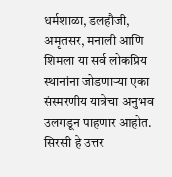धर्मशाळा, डलहौजी, अमृतसर, मनाली आणि शिमला या सर्व लोकप्रिय स्थानांना जोडणाऱ्या एका संस्मरणीय यात्रेचा अनुभव उलगडून पाहणार आहोत.
सिरसी हे उत्तर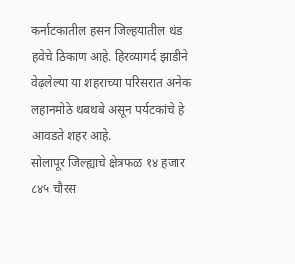कर्नाटकातील हसन जिल्हयातील थंड हवेचे ठिकाण आहे. हिरव्यागर्द झाडीने वेढ़लेल्या या शहराच्या परिसरात अनेक लहानमोठे थबथबे असून पर्यटकांचे हे आवडते शहर आहे.
सोलापूर जिल्ह्याचे क्षेत्रफळ १४ हजार ८४५ चौरस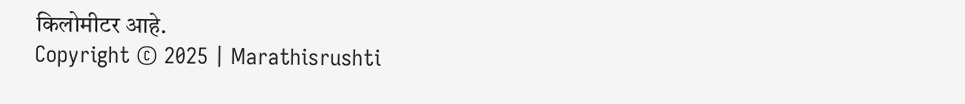किलोमीटर आहे.
Copyright © 2025 | Marathisrushti